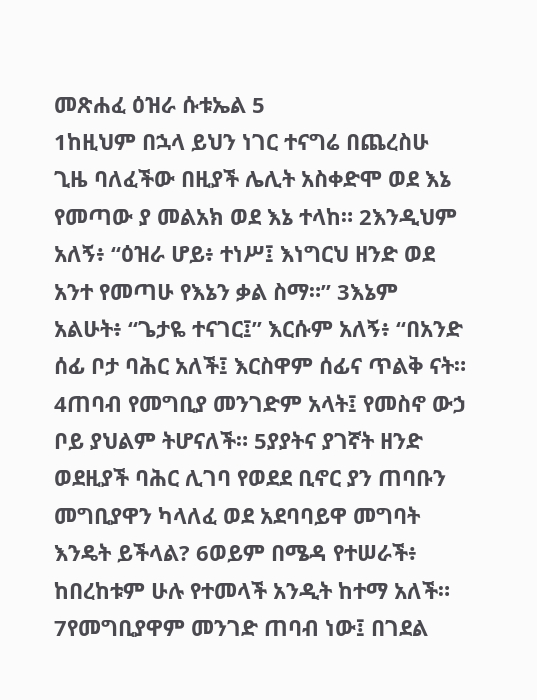መጽሐፈ ዕዝራ ሱቱኤል 5
1ከዚህም በኋላ ይህን ነገር ተናግሬ በጨረስሁ ጊዜ ባለፈችው በዚያች ሌሊት አስቀድሞ ወደ እኔ የመጣው ያ መልአክ ወደ እኔ ተላከ። 2እንዲህም አለኝ፥ “ዕዝራ ሆይ፥ ተነሥ፤ እነግርህ ዘንድ ወደ አንተ የመጣሁ የእኔን ቃል ስማ።” 3እኔም አልሁት፥ “ጌታዬ ተናገር፤” እርሱም አለኝ፥ “በአንድ ሰፊ ቦታ ባሕር አለች፤ እርስዋም ሰፊና ጥልቅ ናት። 4ጠባብ የመግቢያ መንገድም አላት፤ የመስኖ ውኃ ቦይ ያህልም ትሆናለች። 5ያያትና ያገኛት ዘንድ ወደዚያች ባሕር ሊገባ የወደደ ቢኖር ያን ጠባቡን መግቢያዋን ካላለፈ ወደ አደባባይዋ መግባት እንዴት ይችላል? 6ወይም በሜዳ የተሠራች፥ ከበረከቱም ሁሉ የተመላች አንዲት ከተማ አለች። 7የመግቢያዋም መንገድ ጠባብ ነው፤ በገደል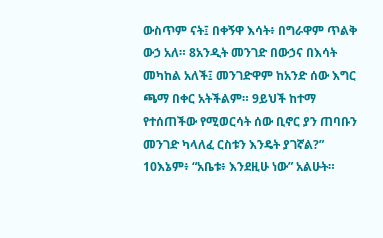ውስጥም ናት፤ በቀኝዋ እሳት፥ በግራዋም ጥልቅ ውኃ አለ። 8አንዲት መንገድ በውኃና በእሳት መካከል አለች፤ መንገድዋም ከአንድ ሰው እግር ጫማ በቀር አትችልም። 9ይህች ከተማ የተሰጠችው የሚወርሳት ሰው ቢኖር ያን ጠባቡን መንገድ ካላለፈ ርስቱን እንዴት ያገኛል?” 10እኔም፥ “አቤቱ፥ እንደዚሁ ነው” አልሁት።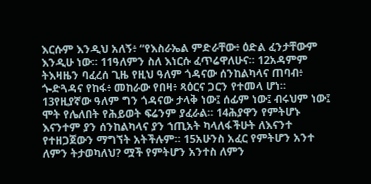እርሱም እንዲህ አለኝ፥ “የእስራኤል ምድራቸው፥ ዕድል ፈንታቸውም እንዲሁ ነው። 11ዓለምን ስለ እነርሱ ፈጥሬዋለሁና። 12አዳምም ትእዛዜን ባፈረሰ ጊዜ የዚህ ዓለም ጎዳናው ሰንከልካላና ጠባብ፥ ጐድጓዳና የከፋ፥ መከራው የበዛ፥ ጻዕርና ጋርን የተመላ ሆነ። 13የዚያኛው ዓለም ግን ጎዳናው ታላቅ ነው፤ ሰፊም ነው፤ ብሩህም ነው፤ ሞት የሌለበት የሕይወት ፍሬንም ያፈራል። 14ሕያዋን የምትሆኑ እናንተም ያን ሰንከልካላና ያን ኀጢአት ካላለፋችሁት ለእናንተ የተዘጋጀውን ማግኘት አትችሉም። 15አሁንስ አፈር የምትሆን አንተ ለምን ትታወካለህ? ሟች የምትሆን አንተስ ለምን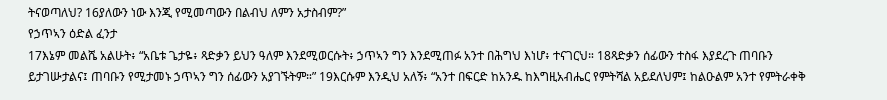ትናወጣለህ? 16ያለውን ነው እንጂ የሚመጣውን በልብህ ለምን አታስብም?”
የኃጥኣን ዕድል ፈንታ
17እኔም መልሼ አልሁት፥ “አቤቱ ጌታዬ፥ ጻድቃን ይህን ዓለም እንደሚወርሱት፥ ኃጥኣን ግን እንደሚጠፉ አንተ በሕግህ እነሆ፥ ተናገርህ። 18ጻድቃን ሰፊውን ተስፋ እያደረጉ ጠባቡን ይታገሡታልና፤ ጠባቡን የሚታመኑ ኃጥኣን ግን ሰፊውን አያገኙትም።” 19እርሱም እንዲህ አለኝ፥ “አንተ በፍርድ ከአንዱ ከእግዚአብሔር የምትሻል አይደለህም፤ ከልዑልም አንተ የምትራቀቅ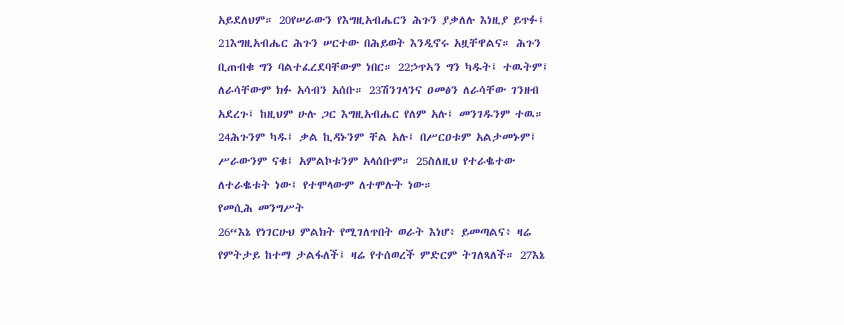አይደለህም። 20የሠራውን የእግዚአብሔርን ሕጉን ያቃለሉ እነዚያ ይጥፉ፤ 21እግዚአብሔር ሕጉን ሠርተው በሕይወት እንዲኖሩ አዟቸዋልና። ሕጉን ቢጠብቁ ግን ባልተፈረደባቸውም ነበር። 22ኃጥኣን ግን ካዱት፤ ተዉትም፤ ለራሳቸውም ክፉ አሳብን አሰቡ። 23ሽንገላንና ዐመፅን ለራሳቸው ገንዘብ አደረጉ፤ ከዚህም ሁሉ ጋር እግዚአብሔር የለም አሉ፤ መንገዱንም ተዉ። 24ሕጉንም ካዱ፤ ቃል ኪዳኑንም ቸል አሉ፤ በሥርዐቱም አልታመኑም፤ ሥራውንም ናቁ፤ አምልኮቱንም አላሰቡም። 25ስለዚህ የተራቈተው ለተራቈቱት ነው፤ የተሞላውም ለተሞሉት ነው።
የመሲሕ መንግሥት
26“እኔ የነገርሁህ ምልክት የሚገለጥበት ወራት እነሆ፥ ይመጣልና፥ ዛሬ የምትታይ ከተማ ታልፋለች፤ ዛሬ የተሰወረች ምድርም ትገለጻለች። 27እኔ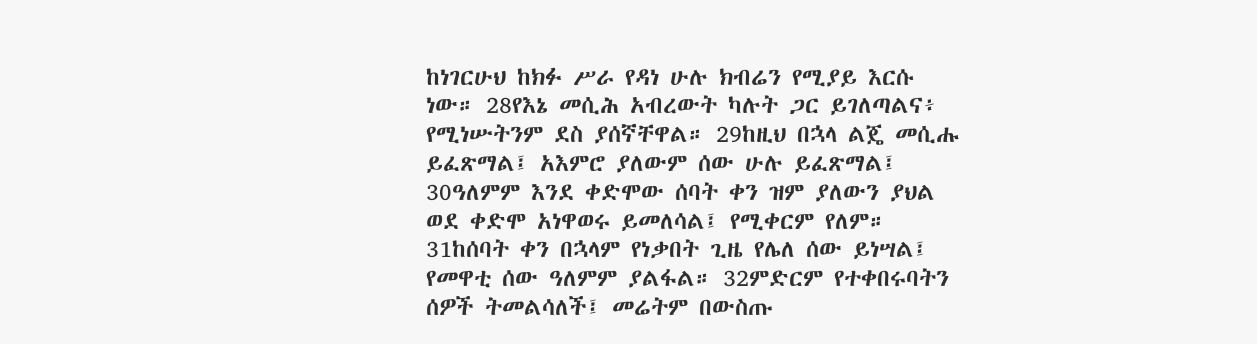ከነገርሁህ ከክፉ ሥራ የዳነ ሁሉ ክብሬን የሚያይ እርሱ ነው። 28የእኔ መሲሕ አብረውት ካሉት ጋር ይገለጣልና፥ የሚነሡትንም ደስ ያሰኛቸዋል። 29ከዚህ በኋላ ልጄ መሲሑ ይፈጽማል፤ አእምሮ ያለውም ሰው ሁሉ ይፈጽማል፤ 30ዓለምም እንደ ቀድሞው ሰባት ቀን ዝም ያለውን ያህል ወደ ቀድሞ አነዋወሩ ይመለሳል፤ የሚቀርም የለም። 31ከሰባት ቀን በኋላም የነቃበት ጊዜ የሌለ ሰው ይነሣል፤ የመዋቲ ሰው ዓለምም ያልፋል። 32ምድርም የተቀበሩባትን ሰዎች ትመልሳለች፤ መሬትም በውስጡ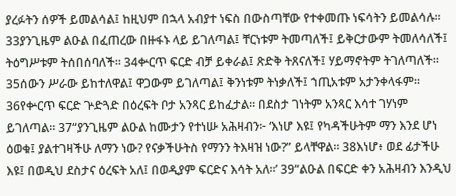ያረፉትን ሰዎች ይመልሳል፤ ከዚህም በኋላ አብያተ ነፍስ በውስጣቸው የተቀመጡ ነፍሳትን ይመልሳሉ። 33ያንጊዜም ልዑል በፈጠረው በዙፋኑ ላይ ይገለጣል፤ ቸርነቱም ትመጣለች፤ ይቅርታውም ትመለሳለች፤ ትዕግሥቱም ትሰበሰባለች። 34ቍርጥ ፍርድ ብቻ ይቀራል፤ ጽድቅ ትጸናለች፤ ሃይማኖትም ትገለጣለች። 35ሰውን ሥራው ይከተለዋል፤ ዋጋውም ይገለጣል፤ ቅንነቱም ትነቃለች፤ ኀጢአቱም አታንቀላፋም። 36የቍርጥ ፍርድ ጕድጓድ በዕረፍት ቦታ አንጻር ይከፈታል። በደስታ ገነትም አንጻር እሳተ ገሃነም ይገለጣል። 37“ያንጊዜም ልዑል ከሙታን የተነሡ አሕዛብን፦ ‘እነሆ እዩ፤ የካዳችሁትም ማን እንደ ሆነ ዕወቁ፤ ያልተገዛችሁ ለማን ነው? የናቃችሁትስ የማንን ትእዛዝ ነው?” ይላቸዋል። 38እነሆ፥ ወደ ፊታችሁ እዩ፤ በወዲህ ደስታና ዕረፍት አለ፤ በወዲያም ፍርድና እሳት አለ።’ 39“ልዑል በፍርድ ቀን አሕዛብን እንዲህ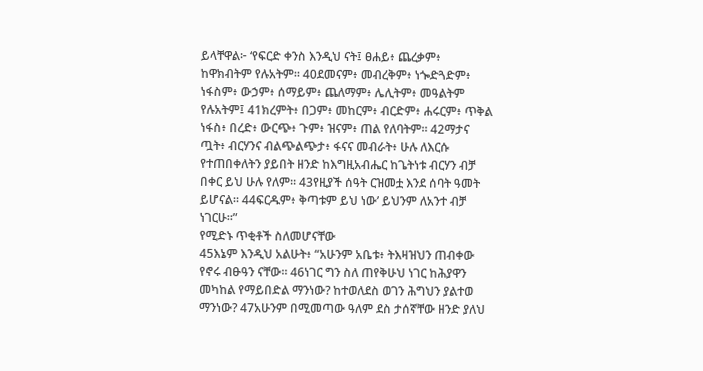ይላቸዋል፦ ‘የፍርድ ቀንስ እንዲህ ናት፤ ፀሐይ፥ ጨረቃም፥ ከዋክብትም የሉአትም። 40ደመናም፥ መብረቅም፥ ነጐድጓድም፥ ነፋስም፥ ውኃም፥ ሰማይም፥ ጨለማም፥ ሌሊትም፥ መዓልትም የሉአትም፤ 41ክረምት፥ በጋም፥ መከርም፥ ብርድም፥ ሐሩርም፥ ጥቅል ነፋስ፥ በረድ፥ ውርጭ፥ ጉም፥ ዝናም፥ ጠል የለባትም። 42ማታና ጧት፥ ብርሃንና ብልጭልጭታ፥ ፋናና መብራት፥ ሁሉ ለእርሱ የተጠበቀለትን ያይበት ዘንድ ከእግዚአብሔር ከጌትነቱ ብርሃን ብቻ በቀር ይህ ሁሉ የለም። 43የዚያች ሰዓት ርዝመቷ እንደ ሰባት ዓመት ይሆናል። 44ፍርዱም፥ ቅጣቱም ይህ ነው’ ይህንም ለአንተ ብቻ ነገርሁ።”
የሚድኑ ጥቂቶች ስለመሆናቸው
45እኔም እንዲህ አልሁት፥ “አሁንም አቤቱ፥ ትእዛዝህን ጠብቀው የኖሩ ብፁዓን ናቸው። 46ነገር ግን ስለ ጠየቅሁህ ነገር ከሕያዋን መካከል የማይበድል ማንነው? ከተወለደስ ወገን ሕግህን ያልተወ ማንነው? 47አሁንም በሚመጣው ዓለም ደስ ታሰኛቸው ዘንድ ያለህ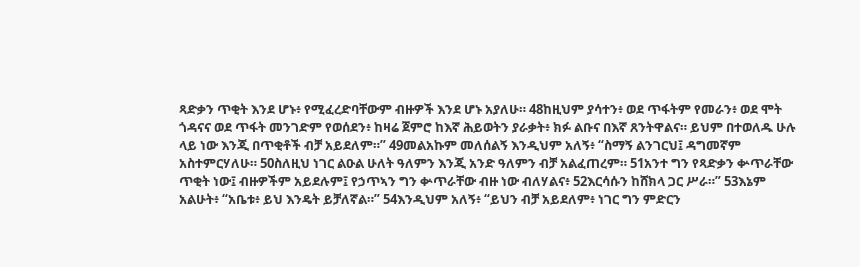ጻድቃን ጥቂት እንደ ሆኑ፥ የሚፈረድባቸውም ብዙዎች እንደ ሆኑ አያለሁ። 48ከዚህም ያሳተን፥ ወደ ጥፋትም የመራን፥ ወደ ሞት ጎዳናና ወደ ጥፋት መንገድም የወሰደን፥ ከዛሬ ጀምሮ ከእኛ ሕይወትን ያራቃት፥ ክፉ ልቡና በእኛ ጸንትዋልና። ይህም በተወለዱ ሁሉ ላይ ነው እንጂ በጥቂቶች ብቻ አይደለም።” 49መልአኩም መለሰልኝ እንዲህም አለኝ፥ “ስማኝ ልንገርህ፤ ዳግመኛም አስተምርሃለሁ። 50ስለዚህ ነገር ልዑል ሁለት ዓለምን እንጂ አንድ ዓለምን ብቻ አልፈጠረም። 51አንተ ግን የጻድቃን ቍጥራቸው ጥቂት ነው፤ ብዙዎችም አይደሉም፤ የኃጥኣን ግን ቍጥራቸው ብዙ ነው ብለሃልና፥ 52እርሳሱን ከሸክላ ጋር ሥራ።” 53እኔም አልሁት፥ “አቤቱ፥ ይህ እንዴት ይቻለኛል።” 54እንዲህም አለኝ፥ “ይህን ብቻ አይደለም፥ ነገር ግን ምድርን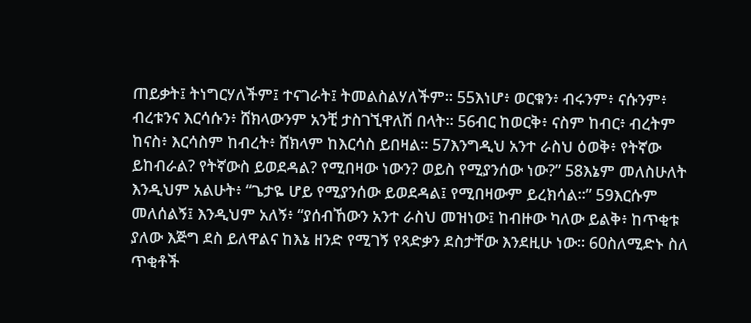ጠይቃት፤ ትነግርሃለችም፤ ተናገራት፤ ትመልስልሃለችም። 55እነሆ፥ ወርቁን፥ ብሩንም፥ ናሱንም፥ ብረቱንና እርሳሱን፥ ሸክላውንም አንቺ ታስገኚዋለሽ በላት። 56ብር ከወርቅ፥ ናስም ከብር፥ ብረትም ከናስ፥ እርሳስም ከብረት፥ ሸክላም ከእርሳስ ይበዛል። 57እንግዲህ አንተ ራስህ ዕወቅ፥ የትኛው ይከብራል? የትኛውስ ይወደዳል? የሚበዛው ነውን? ወይስ የሚያንሰው ነው?” 58እኔም መለስሁለት እንዲህም አልሁት፥ “ጌታዬ ሆይ የሚያንሰው ይወደዳል፤ የሚበዛውም ይረክሳል።” 59እርሱም መለሰልኝ፤ እንዲህም አለኝ፥ “ያሰብኸውን አንተ ራስህ መዝነው፤ ከብዙው ካለው ይልቅ፥ ከጥቂቱ ያለው እጅግ ደስ ይለዋልና ከእኔ ዘንድ የሚገኝ የጻድቃን ደስታቸው እንደዚሁ ነው። 60ስለሚድኑ ስለ ጥቂቶች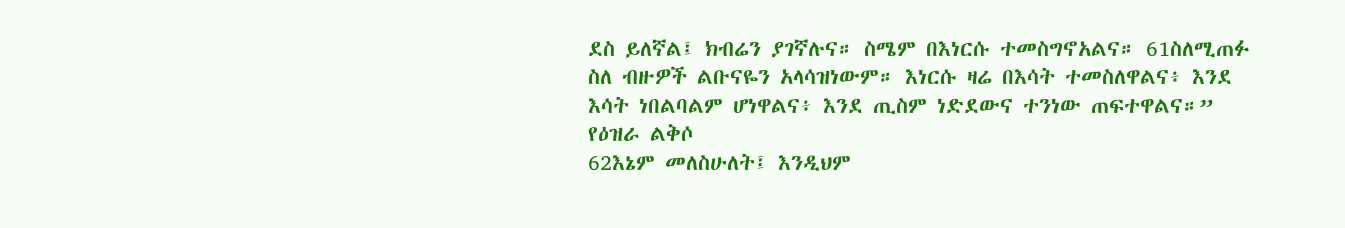ደስ ይለኛል፤ ክብሬን ያገኛሉና። ስሜም በእነርሱ ተመስግኖአልና። 61ስለሚጠፉ ስለ ብዙዎች ልቡናዬን አላሳዝነውም። እነርሱ ዛሬ በእሳት ተመስለዋልና፥ እንደ እሳት ነበልባልም ሆነዋልና፥ እንደ ጢስም ነድደውና ተንነው ጠፍተዋልና።”
የዕዝራ ልቅሶ
62እኔም መለስሁለት፤ እንዲህም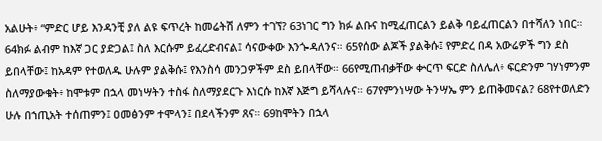አልሁት፥ “ምድር ሆይ እንዳንቺ ያለ ልዩ ፍጥረት ከመሬትሽ ለምን ተገኘ? 63ነገር ግን ክፉ ልቡና ከሚፈጠርልን ይልቅ ባይፈጠርልን በተሻለን ነበር። 64ክፉ ልብም ከእኛ ጋር ያድጋል፤ ስለ እርሱም ይፈረድብናል፤ ሳናውቀው እንጐዳለንና። 65የሰው ልጆች ያልቅሱ፤ የምድረ በዳ አውሬዎች ግን ደስ ይበላቸው፤ ከአዳም የተወለዱ ሁሉም ያልቅሱ፤ የእንስሳ መንጋዎችም ደስ ይበላቸው። 66የሚጠብቃቸው ቍርጥ ፍርድ ስለሌለ፥ ፍርድንም ገሃነምንም ስለማያውቁት፥ ከሞቱም በኋላ መነሣትን ተስፋ ስለማያደርጉ እነርሱ ከእኛ እጅግ ይሻላሉና። 67የምንነሣው ትንሣኤ ምን ይጠቅመናል? 68የተወለድን ሁሉ በኀጢአት ተሰጠምን፤ ዐመፅንም ተሞላን፤ በደላችንም ጸና። 69ከሞትን በኋላ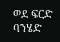ወደ ፍርድ ባንሄድ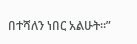በተሻለን ነበር አልሁት።”